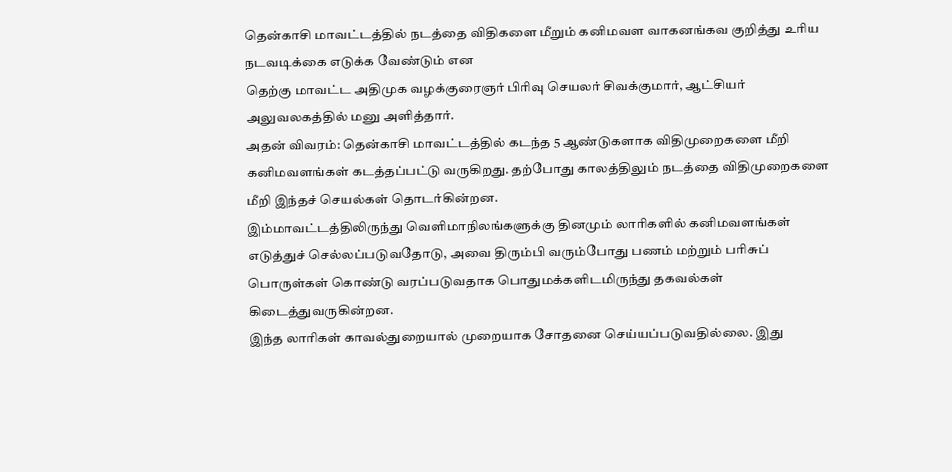தென்காசி மாவட்டத்தில் நடத்தை விதிகளை மீறும் கனிமவள வாகனங்கவ குறித்து உரிய நடவடிக்கை எடுக்க வேண்டும் என
தெற்கு மாவட்ட அதிமுக வழக்குரைஞர் பிரிவு செயலர் சிவக்குமார், ஆட்சியர் அலுவலகத்தில் மனு அளித்தார்.
அதன் விவரம்: தென்காசி மாவட்டத்தில் கடந்த 5 ஆண்டுகளாக விதிமுறைகளை மீறி கனிமவளங்கள் கடத்தப்பட்டு வருகிறது. தற்போது காலத்திலும் நடத்தை விதிமுறைகளை மீறி இந்தச் செயல்கள் தொடர்கின்றன.
இம்மாவட்டத்திலிருந்து வெளிமாநிலங்களுக்கு தினமும் லாரிகளில் கனிமவளங்கள் எடுத்துச் செல்லப்படுவதோடு, அவை திரும்பி வரும்போது பணம் மற்றும் பரிசுப் பொருள்கள் கொண்டு வரப்படுவதாக பொதுமக்களிடமிருந்து தகவல்கள் கிடைத்துவருகின்றன.
இந்த லாரிகள் காவல்துறையால் முறையாக சோதனை செய்யப்படுவதில்லை. இது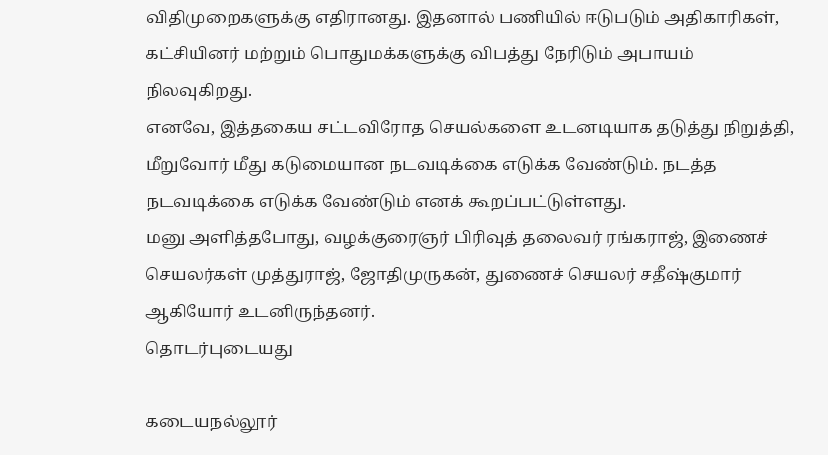விதிமுறைகளுக்கு எதிரானது. இதனால் பணியில் ஈடுபடும் அதிகாரிகள், கட்சியினர் மற்றும் பொதுமக்களுக்கு விபத்து நேரிடும் அபாயம் நிலவுகிறது.
எனவே, இத்தகைய சட்டவிரோத செயல்களை உடனடியாக தடுத்து நிறுத்தி, மீறுவோர் மீது கடுமையான நடவடிக்கை எடுக்க வேண்டும். நடத்த நடவடிக்கை எடுக்க வேண்டும் எனக் கூறப்பட்டுள்ளது.
மனு அளித்தபோது, வழக்குரைஞர் பிரிவுத் தலைவர் ரங்கராஜ், இணைச் செயலர்கள் முத்துராஜ், ஜோதிமுருகன், துணைச் செயலர் சதீஷ்குமார் ஆகியோர் உடனிருந்தனர்.
தொடர்புடையது

கடையநல்லூர்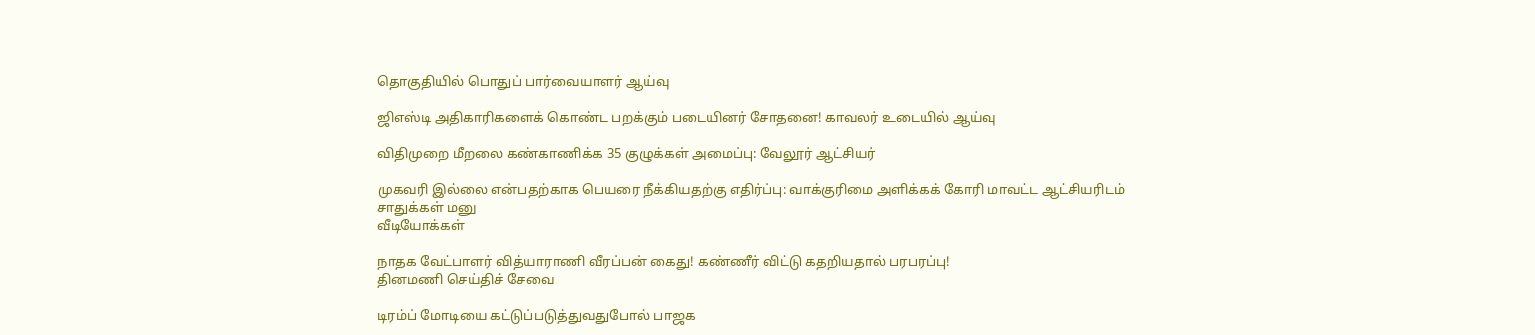தொகுதியில் பொதுப் பார்வையாளர் ஆய்வு

ஜிஎஸ்டி அதிகாரிகளைக் கொண்ட பறக்கும் படையினர் சோதனை! காவலர் உடையில் ஆய்வு

விதிமுறை மீறலை கண்காணிக்க 35 குழுக்கள் அமைப்பு: வேலூர் ஆட்சியர்

முகவரி இல்லை என்பதற்காக பெயரை நீக்கியதற்கு எதிர்ப்பு: வாக்குரிமை அளிக்கக் கோரி மாவட்ட ஆட்சியரிடம் சாதுக்கள் மனு
வீடியோக்கள்

நாதக வேட்பாளர் வித்யாராணி வீரப்பன் கைது! கண்ணீர் விட்டு கதறியதால் பரபரப்பு!
தினமணி செய்திச் சேவை

டிரம்ப் மோடியை கட்டுப்படுத்துவதுபோல் பாஜக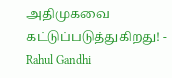அதிமுகவை கட்டுப்படுத்துகிறது! - Rahul Gandhi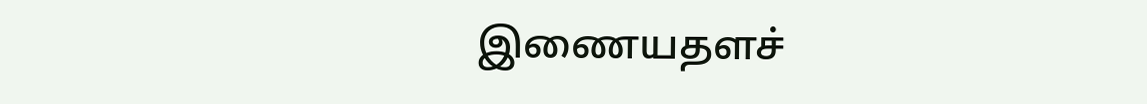இணையதளச்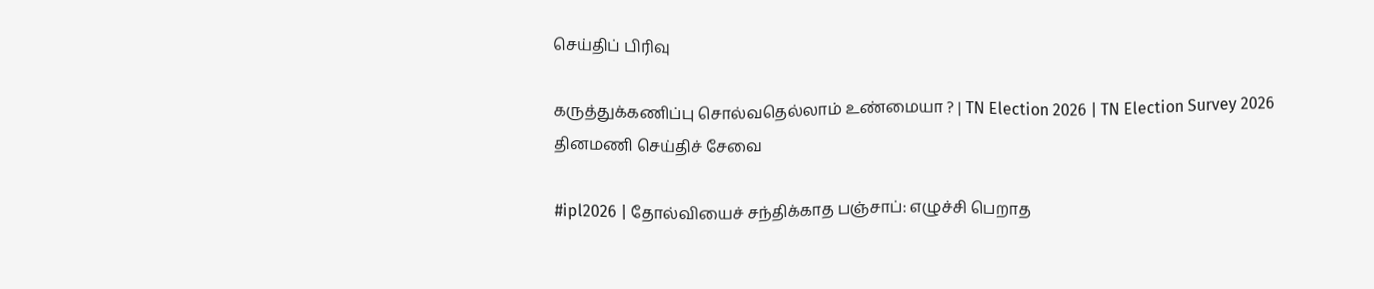செய்திப் பிரிவு

கருத்துக்கணிப்பு சொல்வதெல்லாம் உண்மையா ? | TN Election 2026 | TN Election Survey 2026
தினமணி செய்திச் சேவை

#ipl2026 | தோல்வியைச் சந்திக்காத பஞ்சாப்: எழுச்சி பெறாத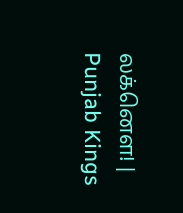லக்னௌ! | Punjab Kings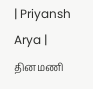| Priyansh Arya |
தினமணி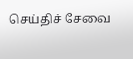செய்திச் சேவை